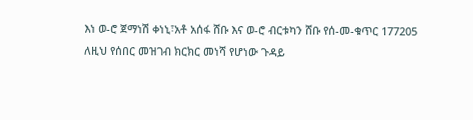እነ ወ-ሮ ጀማነሽ ቀነኒ፣አቶ አሰፋ ሸቡ እና ወ-ሮ ብርቱካን ሸቡ የሰ-መ-ቁጥር 177205
ለዚህ የሰበር መዝገብ ክርክር መነሻ የሆነው ጉዳይ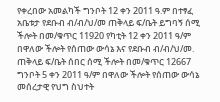የቀረበው አመልካች ግንቦት 12 ቀን 2011 ዓ.ም በተፃፈ አቤቱታ የደቡብ ብ/ብ/ህ/መ ጠቅላይ ፍ/ቤት ይግባኝ ሰሚ ችሎት በመ/ቁጥር 11920 የካቲት 12 ቀን 2011 ዓ/ም በዋለው ችሎት የሰጠው ውሳኔ እና የደቡብ ብ/ብ/ህ/መ. ጠቅላይ ፍ/ቤት ሰበር ሰሚ ችሎት በመ/ቁጥር 12667 ግንቦት 5 ቀን 2011 ዓ/ም በዋለው ችሎት የሰጠው ውሳኔ መሰረታዊ የህግ ስህተት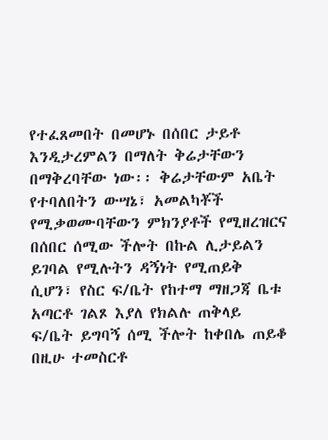የተፈጸመበት በመሆኑ በሰበር ታይቶ እንዲታረምልን በማለት ቅሬታቸውን በማቅረባቸው ነው፡፡ ቅሬታቸውም አቤት የተባለበትን ውሣኔ፣ አመልካቾች የሚቃወሙባቸውን ምክንያቶች የሚዘረዝርና በሰበር ሰሚው ችሎት በኩል ሊታይልን ይገባል የሚሉትን ዳኝነት የሚጠይቅ ሲሆን፣ የስር ፍ/ቤት የከተማ ማዘጋጃ ቤቱ አጣርቶ ገልጾ እያለ የክልሉ ጠቅላይ ፍ/ቤት ይግባኝ ሰሚ ችሎት ከቀበሌ ጠይቆ በዚሁ ተመስርቶ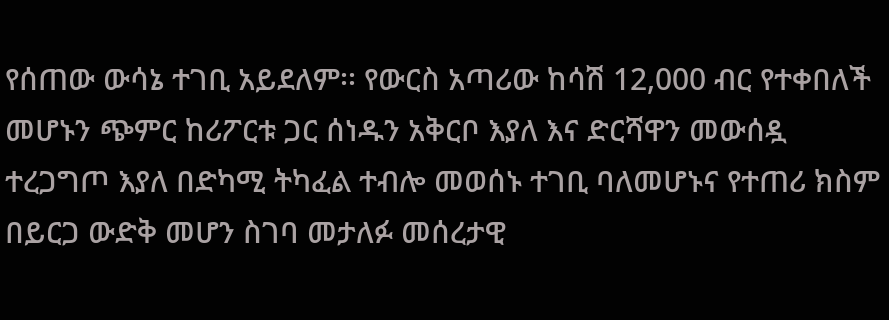የሰጠው ውሳኔ ተገቢ አይደለም፡፡ የውርስ አጣሪው ከሳሽ 12,000 ብር የተቀበለች መሆኑን ጭምር ከሪፖርቱ ጋር ሰነዱን አቅርቦ እያለ እና ድርሻዋን መውሰዷ ተረጋግጦ እያለ በድካሚ ትካፈል ተብሎ መወሰኑ ተገቢ ባለመሆኑና የተጠሪ ክስም በይርጋ ውድቅ መሆን ስገባ መታለፉ መሰረታዊ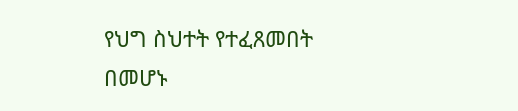የህግ ስህተት የተፈጸመበት በመሆኑ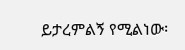ይታረምልኝ የሚልነው፡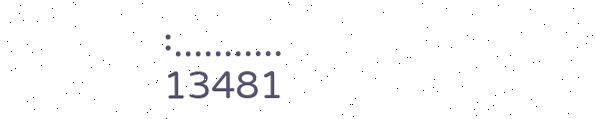፡...........
13481